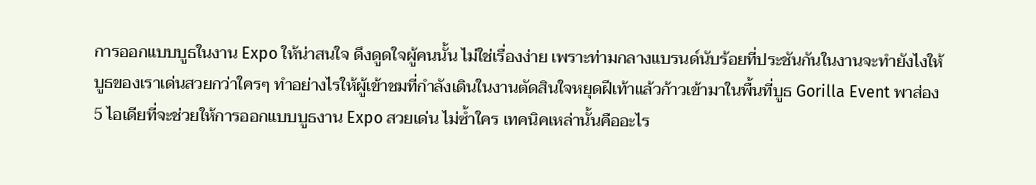การออกแบบบูธในงาน Expo ให้น่าสนใจ ดึงดูดใจผู้คนนั้น ไม่ใช่เรื่องง่าย เพราะท่ามกลางแบรนด์นับร้อยที่ประชันกันในงานจะทำยังไงให้บูธของเราเด่นสวยกว่าใครๆ ทำอย่างไรให้ผู้เข้าชมที่กำลังเดินในงานตัดสินใจหยุดฝีเท้าแล้วก้าวเข้ามาในพื้นที่บูธ Gorilla Event พาส่อง 5 ไอเดียที่จะช่วยให้การออกแบบบูธงาน Expo สวยเด่น ไม่ซ้ำใคร เทคนิคเหล่านั้นคืออะไร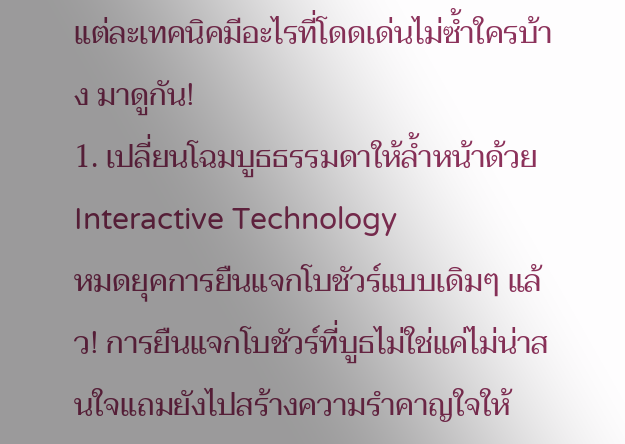แต่ละเทคนิคมีอะไรที่โดดเด่นไม่ซ้ำใครบ้าง มาดูกัน!
1. เปลี่ยนโฉมบูธธรรมดาให้ล้ำหน้าด้วย Interactive Technology
หมดยุคการยืนแจกโบชัวร์แบบเดิมๆ แล้ว! การยืนแจกโบชัวร์ที่บูธไม่ใช่แค่ไม่น่าสนใจแถมยังไปสร้างความรำคาญใจให้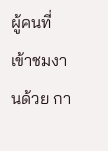ผู้คนที่เข้าชมงานด้วย กา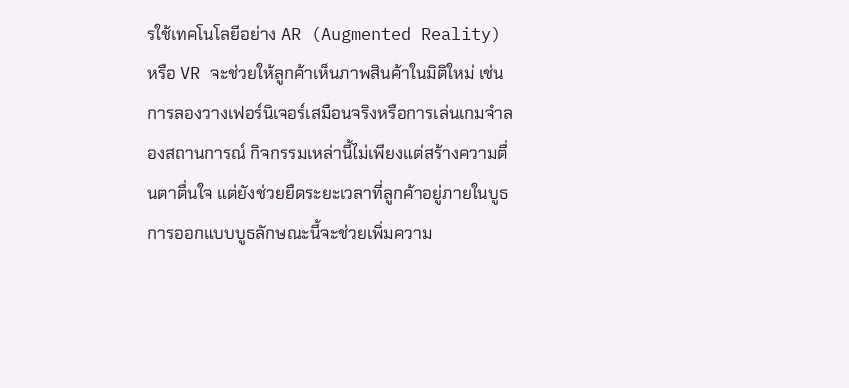รใช้เทคโนโลยีอย่าง AR (Augmented Reality) หรือ VR จะช่วยให้ลูกค้าเห็นภาพสินค้าในมิติใหม่ เช่น การลองวางเฟอร์นิเจอร์เสมือนจริงหรือการเล่นเกมจำลองสถานการณ์ กิจกรรมเหล่านี้ไม่เพียงแต่สร้างความตื่นตาตื่นใจ แต่ยังช่วยยืดระยะเวลาที่ลูกค้าอยู่ภายในบูธ การออกแบบบูธลักษณะนี้จะช่วยเพิ่มความ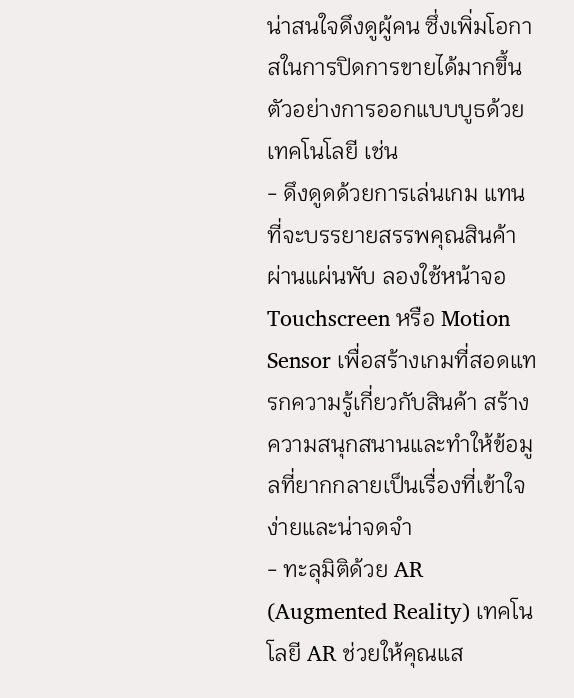น่าสนใจดึงดูผู้คน ซึ่งเพิ่มโอกาสในการปิดการขายได้มากขึ้น
ตัวอย่างการออกแบบบูธด้วยเทคโนโลยี เช่น
- ดึงดูดด้วยการเล่นเกม แทนที่จะบรรยายสรรพคุณสินค้าผ่านแผ่นพับ ลองใช้หน้าจอ Touchscreen หรือ Motion Sensor เพื่อสร้างเกมที่สอดแทรกความรู้เกี่ยวกับสินค้า สร้างความสนุกสนานและทำให้ข้อมูลที่ยากกลายเป็นเรื่องที่เข้าใจง่ายและน่าจดจำ
- ทะลุมิติด้วย AR (Augmented Reality) เทคโนโลยี AR ช่วยให้คุณแส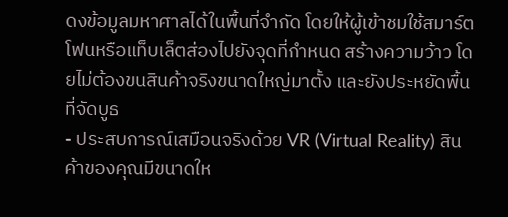ดงข้อมูลมหาศาลได้ในพื้นที่จำกัด โดยให้ผู้เข้าชมใช้สมาร์ตโฟนหรือแท็บเล็ตส่องไปยังจุดที่กำหนด สร้างความว้าว โดยไม่ต้องขนสินค้าจริงขนาดใหญ่มาตั้ง และยังประหยัดพื้นที่จัดบูธ
- ประสบการณ์เสมือนจริงด้วย VR (Virtual Reality) สินค้าของคุณมีขนาดให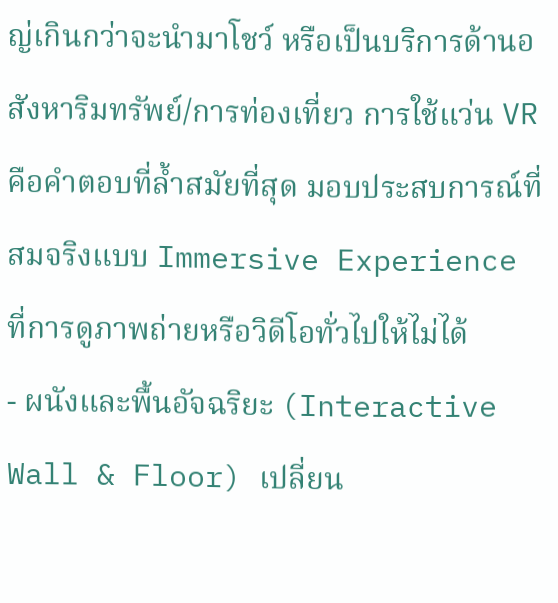ญ่เกินกว่าจะนำมาโชว์ หรือเป็นบริการด้านอสังหาริมทรัพย์/การท่องเที่ยว การใช้แว่น VR คือคำตอบที่ล้ำสมัยที่สุด มอบประสบการณ์ที่สมจริงแบบ Immersive Experience ที่การดูภาพถ่ายหรือวิดีโอทั่วไปให้ไม่ได้
- ผนังและพื้นอัจฉริยะ (Interactive Wall & Floor) เปลี่ยน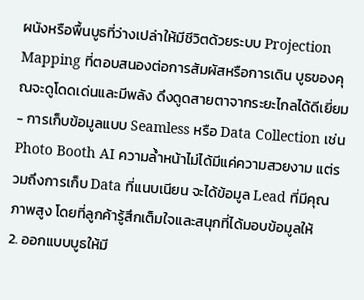ผนังหรือพื้นบูธที่ว่างเปล่าให้มีชีวิตด้วยระบบ Projection Mapping ที่ตอบสนองต่อการสัมผัสหรือการเดิน บูธของคุณจะดูโดดเด่นและมีพลัง ดึงดูดสายตาจากระยะไกลได้ดีเยี่ยม
- การเก็บข้อมูลแบบ Seamless หรือ Data Collection เช่น Photo Booth AI ความล้ำหน้าไม่ได้มีแค่ความสวยงาม แต่รวมถึงการเก็บ Data ที่แนบเนียน จะได้ข้อมูล Lead ที่มีคุณภาพสูง โดยที่ลูกค้ารู้สึกเต็มใจและสนุกที่ได้มอบข้อมูลให้
2. ออกแบบบูธให้มี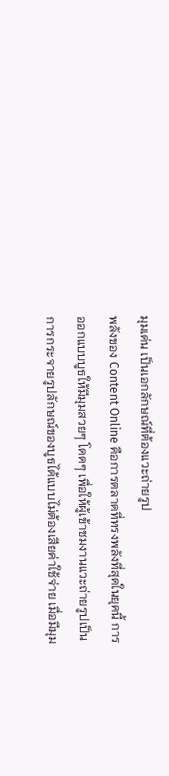มุมเด่น เป็นเอกลักษณ์ที่ต้องแวะถ่ายรูป
พลังของ Content Online คือการตลาดที่ทรงพลังที่สุดในยุคนี้ การออกแบบบูธให้มีมุมสวยๆ โดดๆ เพื่อให้ผู้เข้าชมงานแวะถ่ายรูปเป็นการกระจายรูปลักษณ์ของบูธได้แบบไม่ต้องเสียค่าใช้จ่าย เมื่อมีมุม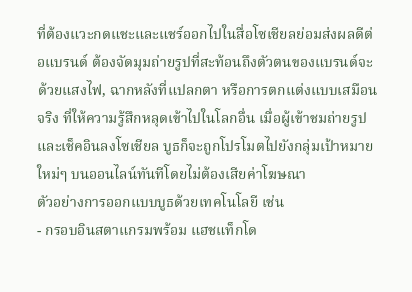ที่ต้องแวะกดแชะและแชร์ออกไปในสื่อโซเชียลย่อมส่งผลดีต่อแบรนด์ ต้องจัดมุมถ่ายรูปที่สะท้อนถึงตัวตนของแบรนด์จะด้วยแสงไฟ, ฉากหลังที่แปลกตา หรือการตกแต่งแบบเสมือนจริง ที่ให้ความรู้สึกหลุดเข้าไปในโลกอื่น เมื่อผู้เข้าชมถ่ายรูปและเช็คอินลงโซเชียล บูธก็จะถูกโปรโมตไปยังกลุ่มเป้าหมายใหม่ๆ บนออนไลน์ทันทีโดยไม่ต้องเสียค่าโฆษณา
ตัวอย่างการออกแบบบูธด้วยเทคโนโลยี เช่น
- กรอบอินสตาแกรมพร้อม แฮชแท็กโด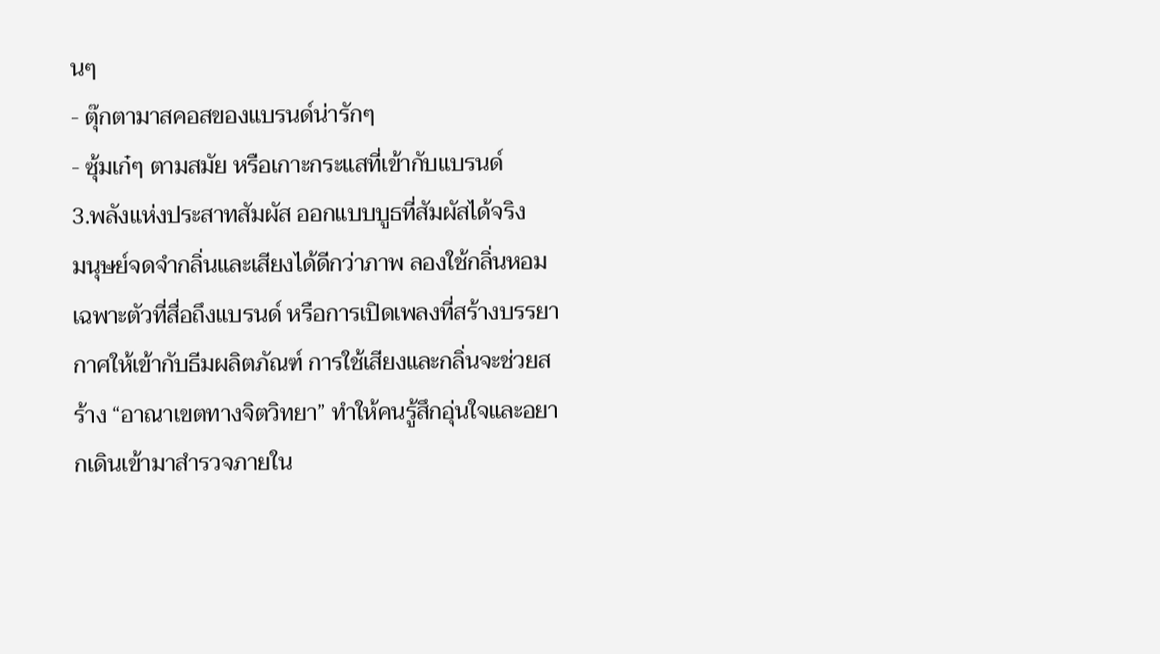นๆ
- ตุ๊กตามาสคอสของแบรนด์น่ารักๆ
- ซุ้มเก๋ๆ ตามสมัย หรือเกาะกระแสที่เข้ากับแบรนด์
3.พลังแห่งประสาทสัมผัส ออกแบบบูธที่สัมผัสได้จริง
มนุษย์จดจำกลิ่นและเสียงได้ดีกว่าภาพ ลองใช้กลิ่นหอมเฉพาะตัวที่สื่อถึงแบรนด์ หรือการเปิดเพลงที่สร้างบรรยากาศให้เข้ากับธีมผลิตภัณฑ์ การใช้เสียงและกลิ่นจะช่วยสร้าง “อาณาเขตทางจิตวิทยา” ทำให้คนรู้สึกอุ่นใจและอยากเดินเข้ามาสำรวจภายใน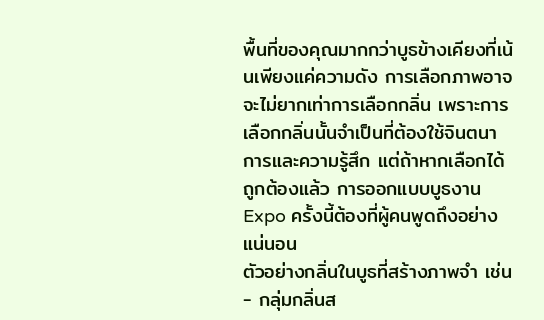พื้นที่ของคุณมากกว่าบูธข้างเคียงที่เน้นเพียงแค่ความดัง การเลือกภาพอาจจะไม่ยากเท่าการเลือกกลิ่น เพราะการเลือกกลิ่นนั้นจำเป็นที่ต้องใช้จินตนาการและความรู้สึก แต่ถ้าหากเลือกได้ถูกต้องแล้ว การออกแบบบูธงาน Expo ครั้งนี้ต้องที่ผู้คนพูดถึงอย่างแน่นอน
ตัวอย่างกลิ่นในบูธที่สร้างภาพจำ เช่น
- กลุ่มกลิ่นส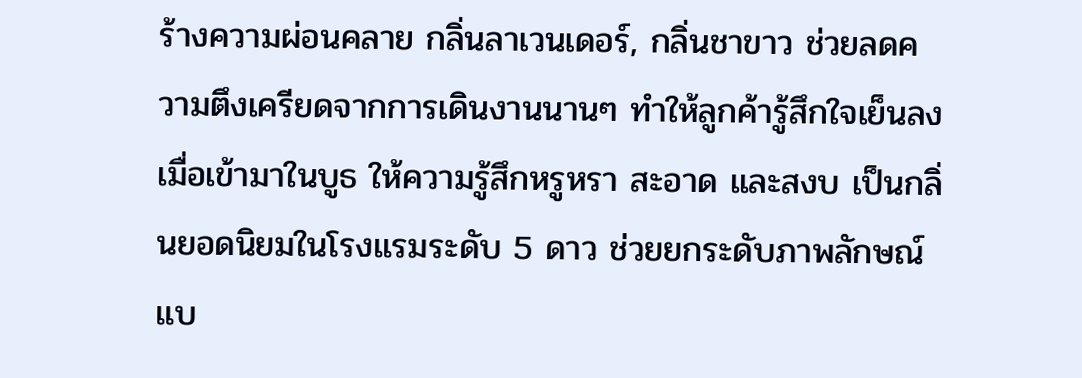ร้างความผ่อนคลาย กลิ่นลาเวนเดอร์, กลิ่นชาขาว ช่วยลดความตึงเครียดจากการเดินงานนานๆ ทำให้ลูกค้ารู้สึกใจเย็นลงเมื่อเข้ามาในบูธ ให้ความรู้สึกหรูหรา สะอาด และสงบ เป็นกลิ่นยอดนิยมในโรงแรมระดับ 5 ดาว ช่วยยกระดับภาพลักษณ์แบ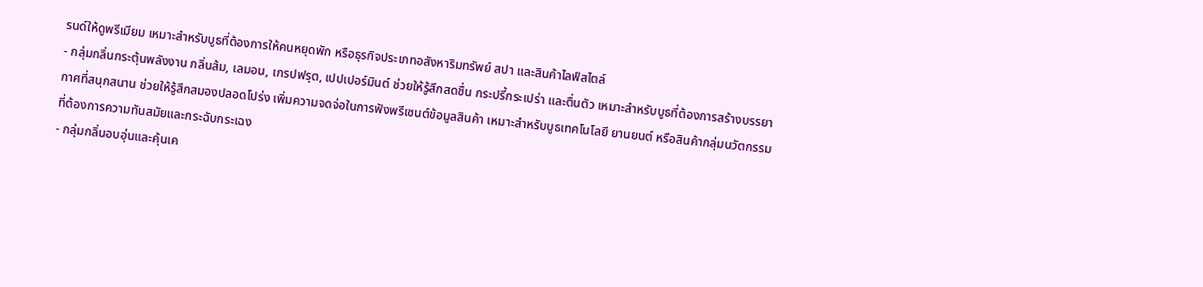รนด์ให้ดูพรีเมียม เหมาะสำหรับบูธที่ต้องการให้คนหยุดพัก หรือธุรกิจประเภทอสังหาริมทรัพย์ สปา และสินค้าไลฟ์สไตล์
- กลุ่มกลิ่นกระตุ้นพลังงาน กลิ่นส้ม, เลมอน, เกรปฟรุต, เปปเปอร์มินต์ ช่วยให้รู้สึกสดชื่น กระปรี้กระเปร่า และตื่นตัว เหมาะสำหรับบูธที่ต้องการสร้างบรรยากาศที่สนุกสนาน ช่วยให้รู้สึกสมองปลอดโปร่ง เพิ่มความจดจ่อในการฟังพรีเซนต์ข้อมูลสินค้า เหมาะสำหรับบูธเทคโนโลยี ยานยนต์ หรือสินค้ากลุ่มนวัตกรรมที่ต้องการความทันสมัยและกระฉับกระเฉง
- กลุ่มกลิ่นอบอุ่นและคุ้นเค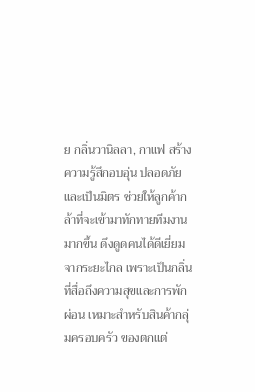ย กลิ่นวานิลลา, กาแฟ สร้างความรู้สึกอบอุ่น ปลอดภัย และเป็นมิตร ช่วยให้ลูกค้ากล้าที่จะเข้ามาทักทายทีมงานมากขึ้น ดึงดูดคนได้ดีเยี่ยมจากระยะไกล เพราะเป็นกลิ่นที่สื่อถึงความสุขและการพักผ่อน เหมาะสำหรับสินค้ากลุ่มครอบครัว ของตกแต่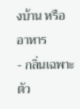งบ้าน หรืออาหาร
- กลิ่นเฉพาะตัว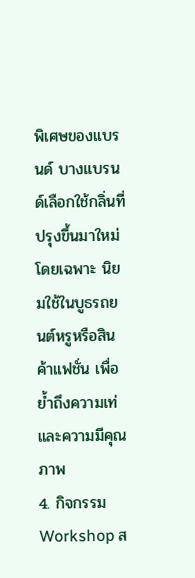พิเศษของแบรนด์ บางแบรนด์เลือกใช้กลิ่นที่ปรุงขึ้นมาใหม่โดยเฉพาะ นิยมใช้ในบูธรถยนต์หรูหรือสินค้าแฟชั่น เพื่อย้ำถึงความเท่และความมีคุณภาพ
4. กิจกรรม Workshop ส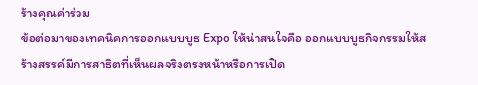ร้างคุณค่าร่วม
ข้อต่อมาของเทคนิคการออกแบบบูธ Expo ให้น่าสนใจคือ ออกแบบบูธกิจกรรมให้สร้างสรรค์มีการสาธิตที่เห็นผลจริงตรงหน้าหรือการเปิด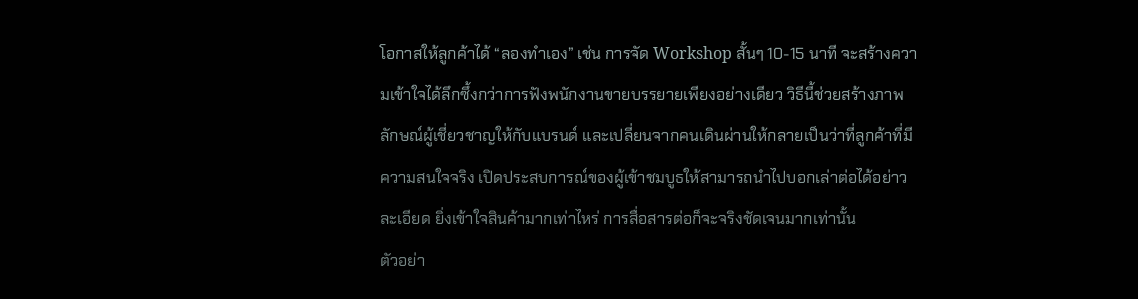โอกาสให้ลูกค้าได้ “ลองทำเอง” เช่น การจัด Workshop สั้นๆ 10-15 นาที จะสร้างความเข้าใจได้ลึกซึ้งกว่าการฟังพนักงานขายบรรยายเพียงอย่างเดียว วิธีนี้ช่วยสร้างภาพลักษณ์ผู้เชี่ยวชาญให้กับแบรนด์ และเปลี่ยนจากคนเดินผ่านให้กลายเป็นว่าที่ลูกค้าที่มีความสนใจจริง เปิดประสบการณ์ของผู้เข้าชมบูธให้สามารถนำไปบอกเล่าต่อได้อย่าวละเอียด ยิ่งเข้าใจสินค้ามากเท่าไหร่ การสื่อสารต่อก็จะจริงชัดเจนมากเท่านั้น
ตัวอย่า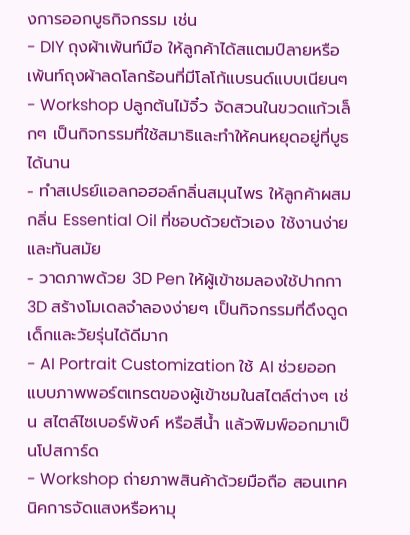งการออกบูธกิจกรรม เช่น
- DIY ถุงผ้าเพ้นท์มือ ให้ลูกค้าได้สแตมป์ลายหรือเพ้นท์ถุงผ้าลดโลกร้อนที่มีโลโก้แบรนด์แบบเนียนๆ
- Workshop ปลูกต้นไม้จิ๋ว จัดสวนในขวดแก้วเล็กๆ เป็นกิจกรรมที่ใช้สมาธิและทำให้คนหยุดอยู่ที่บูธได้นาน
- ทำสเปรย์แอลกอฮอล์กลิ่นสมุนไพร ให้ลูกค้าผสมกลิ่น Essential Oil ที่ชอบด้วยตัวเอง ใช้งานง่ายและทันสมัย
- วาดภาพด้วย 3D Pen ให้ผู้เข้าชมลองใช้ปากกา 3D สร้างโมเดลจำลองง่ายๆ เป็นกิจกรรมที่ดึงดูดเด็กและวัยรุ่นได้ดีมาก
- AI Portrait Customization ใช้ AI ช่วยออกแบบภาพพอร์ตเทรตของผู้เข้าชมในสไตล์ต่างๆ เช่น สไตล์ไซเบอร์พังค์ หรือสีน้ำ แล้วพิมพ์ออกมาเป็นโปสการ์ด
- Workshop ถ่ายภาพสินค้าด้วยมือถือ สอนเทคนิคการจัดแสงหรือหามุ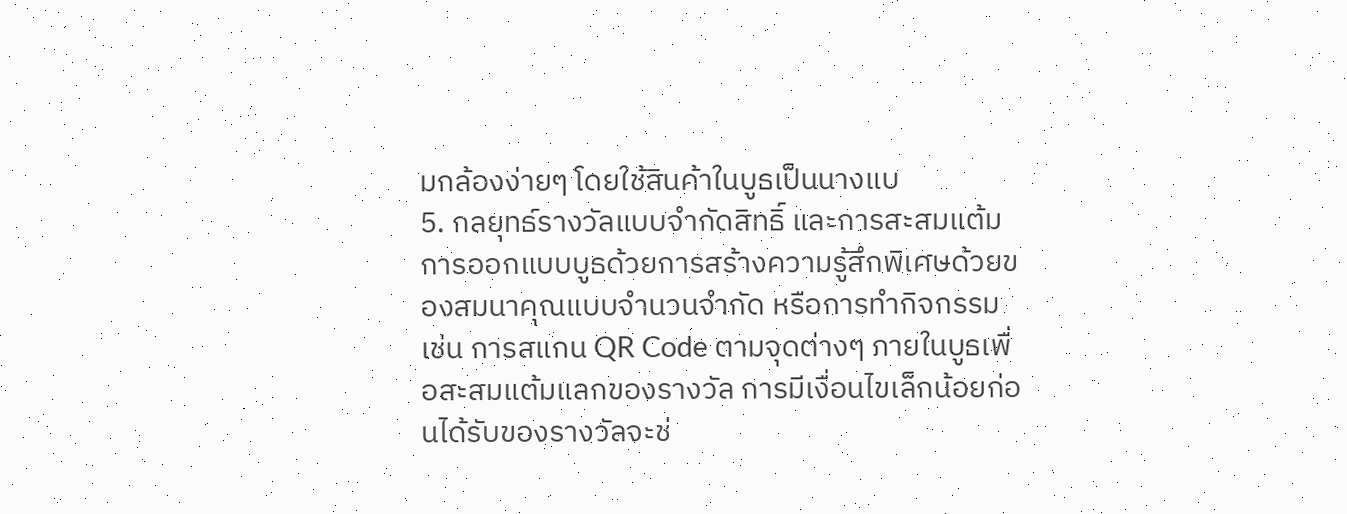มกล้องง่ายๆ โดยใช้สินค้าในบูธเป็นนางแบ
5. กลยุทธ์รางวัลแบบจำกัดสิทธิ์ และการสะสมแต้ม
การออกแบบบูธด้วยการสร้างความรู้สึกพิเศษด้วยของสมนาคุณแบบจำนวนจำกัด หรือการทำกิจกรรม เช่น การสแกน QR Code ตามจุดต่างๆ ภายในบูธเพื่อสะสมแต้มแลกของรางวัล การมีเงื่อนไขเล็กน้อยก่อนได้รับของรางวัลจะช่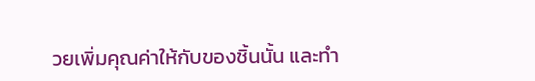วยเพิ่มคุณค่าให้กับของชิ้นนั้น และทำ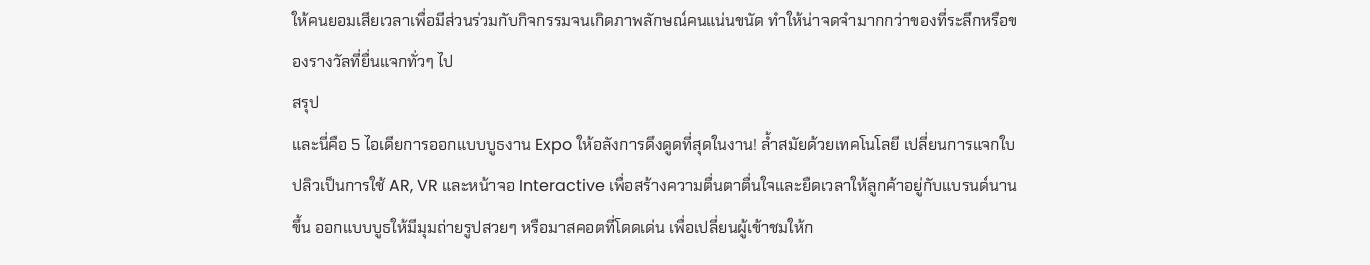ให้คนยอมเสียเวลาเพื่อมีส่วนร่วมกับกิจกรรมจนเกิดภาพลักษณ์คนแน่นขนัด ทำให้น่าจดจำมากกว่าของที่ระลึกหรือของรางวัลที่ยื่นแจกทั่วๆ ไป
สรุป
และนี่คือ 5 ไอเดียการออกแบบบูธงาน Expo ให้อลังการดึงดูดที่สุดในงาน! ล้ำสมัยด้วยเทคโนโลยี เปลี่ยนการแจกใบปลิวเป็นการใช้ AR, VR และหน้าจอ Interactive เพื่อสร้างความตื่นตาตื่นใจและยืดเวลาให้ลูกค้าอยู่กับแบรนด์นานขึ้น ออกแบบบูธให้มีมุมถ่ายรูปสวยๆ หรือมาสคอตที่โดดเด่น เพื่อเปลี่ยนผู้เข้าชมให้ก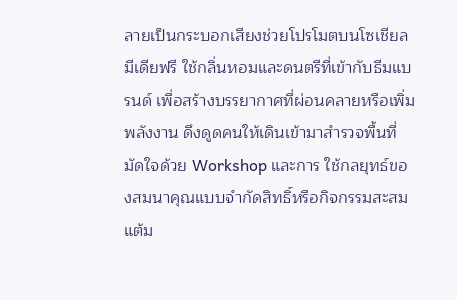ลายเป็นกระบอกเสียงช่วยโปรโมตบนโซเชียลมีเดียฟรี ใช้กลิ่นหอมและดนตรีที่เข้ากับธีมแบรนด์ เพื่อสร้างบรรยากาศที่ผ่อนคลายหรือเพิ่มพลังงาน ดึงดูดคนให้เดินเข้ามาสำรวจพื้นที่ มัดใจด้วย Workshop และการ ใช้กลยุทธ์ของสมนาคุณแบบจำกัดสิทธิ์หรือกิจกรรมสะสมแต้ม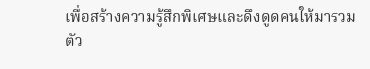เพื่อสร้างความรู้สึกพิเศษและดึงดูดคนให้มารวมตัว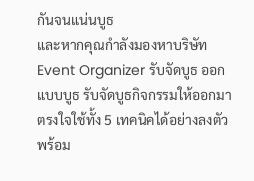กันจนแน่นบูธ
และหากคุณกำลังมองหาบริษัท Event Organizer รับจัดบูธ ออกแบบบูธ รับจัดบูธกิจกรรมให้ออกมาตรงใจใช้ทั้ง 5 เทคนิคได้อย่างลงตัว พร้อม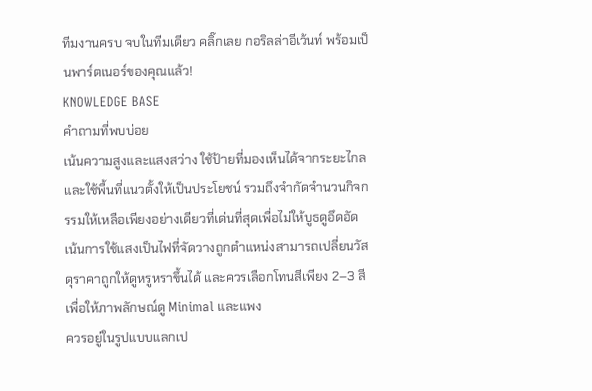ทีมงานครบ จบในทีมเดียว คลิ๊กเลย กอริลล่าอีเว้นท์ พร้อมเป็นพาร์ตเนอร์ของคุณแล้ว!
KNOWLEDGE BASE
คำถามที่พบบ่อย
เน้นความสูงและแสงสว่าง ใช้ป้ายที่มองเห็นได้จากระยะไกล และใช้พื้นที่แนวตั้งให้เป็นประโยชน์ รวมถึงจำกัดจำนวนกิจกรรมให้เหลือเพียงอย่างเดียวที่เด่นที่สุดเพื่อไม่ให้บูธดูอึดอัด
เน้นการใช้แสงเป็นไฟที่จัดวางถูกตำแหน่งสามารถเปลี่ยนวัสดุราคาถูกให้ดูหรูหราขึ้นได้ และควรเลือกโทนสีเพียง 2–3 สีเพื่อให้ภาพลักษณ์ดู Minimal และแพง
ควรอยู่ในรูปแบบแลกเป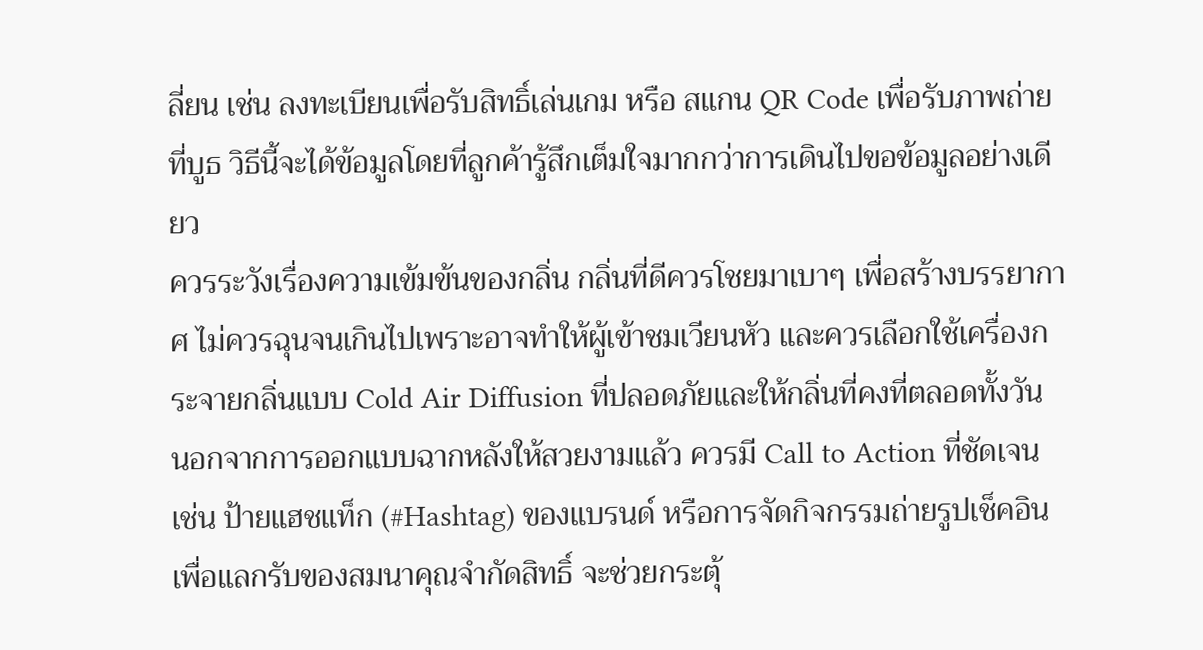ลี่ยน เช่น ลงทะเบียนเพื่อรับสิทธิ์เล่นเกม หรือ สแกน QR Code เพื่อรับภาพถ่ายที่บูธ วิธีนี้จะได้ข้อมูลโดยที่ลูกค้ารู้สึกเต็มใจมากกว่าการเดินไปขอข้อมูลอย่างเดียว
ควรระวังเรื่องความเข้มข้นของกลิ่น กลิ่นที่ดีควรโชยมาเบาๆ เพื่อสร้างบรรยากาศ ไม่ควรฉุนจนเกินไปเพราะอาจทำให้ผู้เข้าชมเวียนหัว และควรเลือกใช้เครื่องกระจายกลิ่นแบบ Cold Air Diffusion ที่ปลอดภัยและให้กลิ่นที่คงที่ตลอดทั้งวัน
นอกจากการออกแบบฉากหลังให้สวยงามแล้ว ควรมี Call to Action ที่ชัดเจน เช่น ป้ายแฮชแท็ก (#Hashtag) ของแบรนด์ หรือการจัดกิจกรรมถ่ายรูปเช็คอินเพื่อแลกรับของสมนาคุณจำกัดสิทธิ์ จะช่วยกระตุ้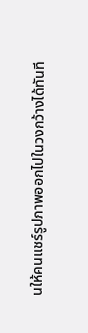นให้คนแชร์รูปภาพออกไปในวงกว้างได้ทันที